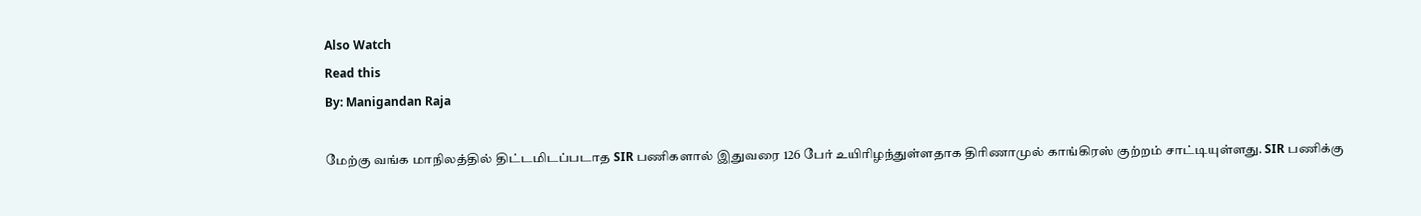Also Watch
Read this
By: Manigandan Raja

மேற்கு வங்க மாநிலத்தில் திட்டமிடப்படாத SIR பணிகளால் இதுவரை 126 பேர் உயிரிழந்துள்ளதாக திரிணாமுல் காங்கிரஸ் குற்றம் சாட்டியுள்ளது. SIR பணிக்கு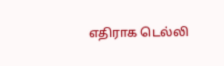எதிராக டெல்லி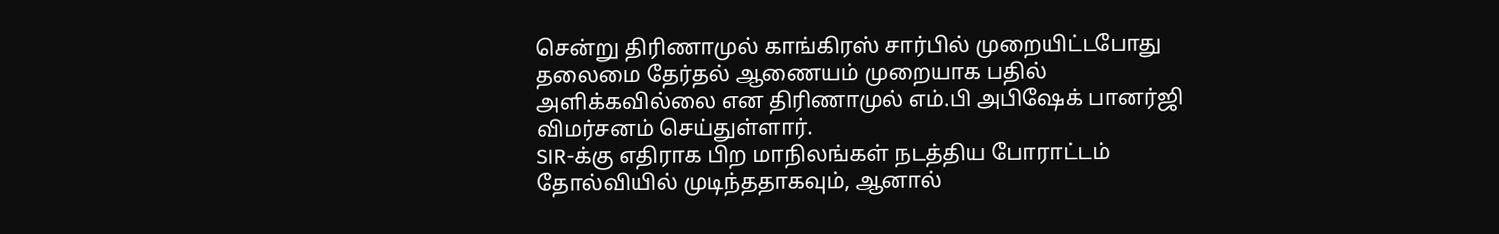சென்று திரிணாமுல் காங்கிரஸ் சார்பில் முறையிட்டபோது தலைமை தேர்தல் ஆணையம் முறையாக பதில் அளிக்கவில்லை என திரிணாமுல் எம்.பி அபிஷேக் பானர்ஜி விமர்சனம் செய்துள்ளார்.
SIR-க்கு எதிராக பிற மாநிலங்கள் நடத்திய போராட்டம் தோல்வியில் முடிந்ததாகவும், ஆனால்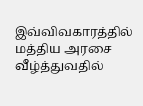இவ்விவகாரத்தில் மத்திய அரசை வீழ்த்துவதில்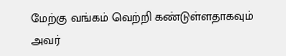மேற்கு வங்கம் வெற்றி கண்டுள்ளதாகவும் அவர்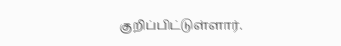குறிப்பிட்டுள்ளார்.